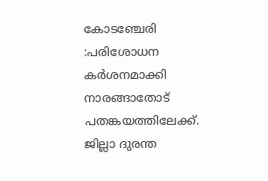കോടഞ്ചേരി :പരിശോധന കർശനമാക്കി നാരങ്ങാതോട് പതങ്കയത്തിലേക്ക്. ജില്ലാ ദുരന്ത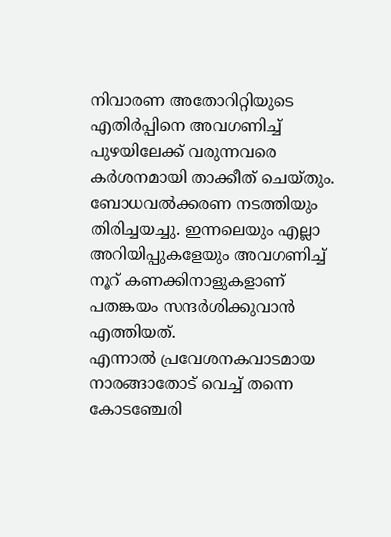നിവാരണ അതോറിറ്റിയുടെ എതിർപ്പിനെ അവഗണിച്ച് പുഴയിലേക്ക് വരുന്നവരെ കർശനമായി താക്കീത് ചെയ്തും. ബോധവൽക്കരണ നടത്തിയും തിരിച്ചയച്ചു. ഇന്നലെയും എല്ലാ അറിയിപ്പുകളേയും അവഗണിച്ച് നൂറ് കണക്കിനാളുകളാണ് പതങ്കയം സന്ദർശിക്കുവാൻ എത്തിയത്.
എന്നാൽ പ്രവേശനകവാടമായ നാരങ്ങാതോട് വെച്ച് തന്നെ കോടഞ്ചേരി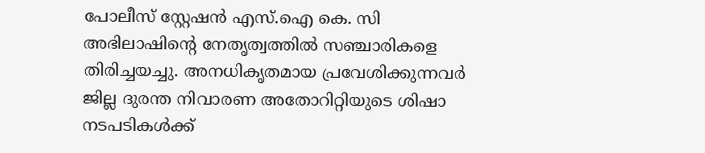പോലീസ് സ്റ്റേഷൻ എസ്.ഐ കെ. സി അഭിലാഷിന്റെ നേതൃത്വത്തിൽ സഞ്ചാരികളെ തിരിച്ചയച്ചു. അനധികൃതമായ പ്രവേശിക്കുന്നവർ ജില്ല ദുരന്ത നിവാരണ അതോറിറ്റിയുടെ ശിഷാ നടപടികൾക്ക്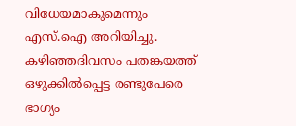വിധേയമാകുമെന്നും എസ്.ഐ അറിയിച്ചു. കഴിഞ്ഞദിവസം പതങ്കയത്ത് ഒഴുക്കിൽപ്പെട്ട രണ്ടുപേരെ ഭാഗ്യം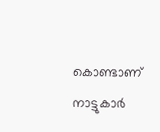കൊണ്ടാണ് നാട്ടുകാർ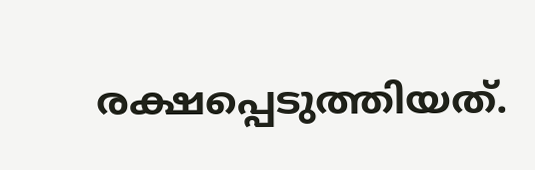രക്ഷപ്പെടുത്തിയത്.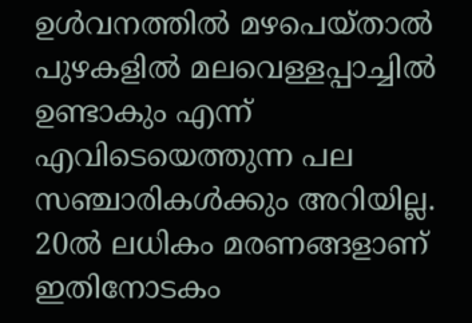ഉൾവനത്തിൽ മഴപെയ്താൽ പുഴകളിൽ മലവെള്ളപ്പാച്ചിൽ ഉണ്ടാകും എന്ന് എവിടെയെത്തുന്ന പല സഞ്ചാരികൾക്കും അറിയില്ല. 20ൽ ലധികം മരണങ്ങളാണ് ഇതിനോടകം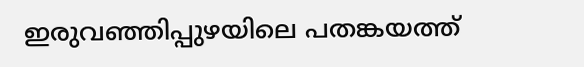ഇരുവഞ്ഞിപ്പുഴയിലെ പതങ്കയത്ത്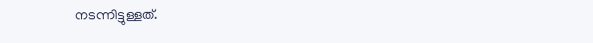നടന്നിട്ടുള്ളത്.